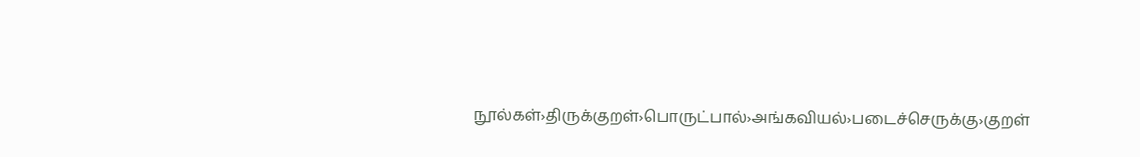நூல்கள்›திருக்குறள்›பொருட்பால்›அங்கவியல்›படைச்செருக்கு›குறள்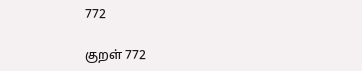772

குறள் 772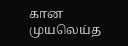கான முயலெய்த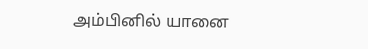அம்பினில் யானை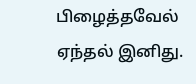பிழைத்தவேல் ஏந்தல் இனிது.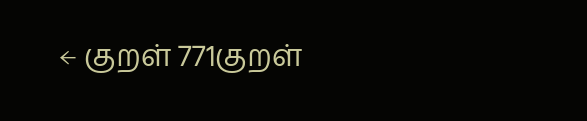← குறள் 771குறள்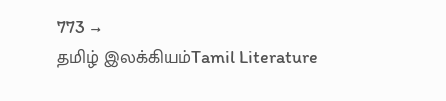773 →
தமிழ் இலக்கியம்Tamil Literature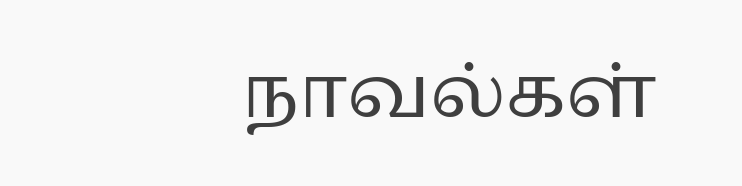நாவல்கள்